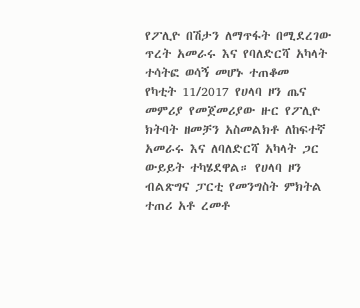የፖሊዮ በሽታን ለማጥፋት በሚደረገው ጥረት አመራሩ እና የባለድርሻ አካላት ተሳትፎ ወሳኝ መሆኑ ተጠቆመ
የካቲት 11/2017 የሀላባ ዞን ጤና መምሪያ የመጀመሪያው ዙር የፖሊዮ ክትባት ዘመቻን አስመልክቶ ለከፍተኛ አመራሩ እና ለባለድርሻ አካላት ጋር ውይይት ተካሄደዋል። የሀላባ ዞን ብልጽግና ፓርቲ የመንግስት ምክትል ተጠሪ አቶ ረመቶ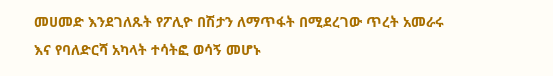መሀመድ እንደገለጹት የፖሊዮ በሽታን ለማጥፋት በሚደረገው ጥረት አመራሩ እና የባለድርሻ አካላት ተሳትፎ ወሳኝ መሆኑ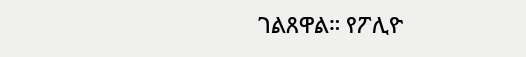ገልጸዋል። የፖሊዮ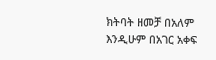ክትባት ዘመቻ በአለም እንዲሁም በአገር አቀፍ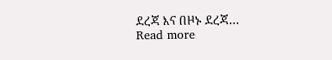ደረጃ እና በዞኑ ደረጃ…
Read more